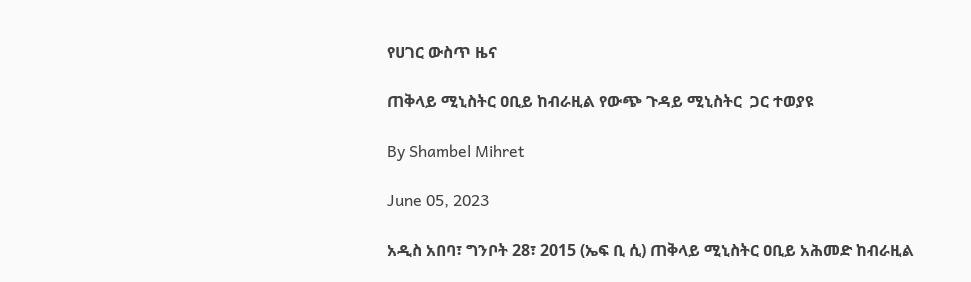የሀገር ውስጥ ዜና

ጠቅላይ ሚኒስትር ዐቢይ ከብራዚል የውጭ ጉዳይ ሚኒስትር  ጋር ተወያዩ

By Shambel Mihret

June 05, 2023

አዲስ አበባ፣ ግንቦት 28፣ 2015 (ኤፍ ቢ ሲ) ጠቅላይ ሚኒስትር ዐቢይ አሕመድ ከብራዚል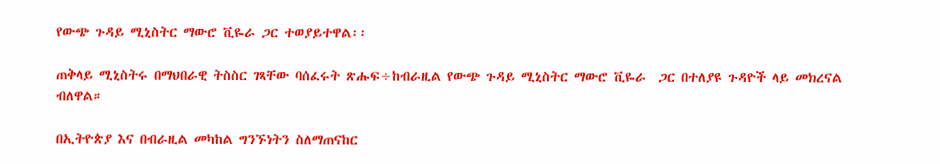የውጭ ጉዳይ ሚኒስትር ማውሮ ቪዬራ ጋር ተወያይተዋል፡፡

ጠቅላይ ሚኒስትሩ በማህበራዊ ትስስር ገጻቸው ባሰፈሩት ጽሑፍ÷ከብራዚል የውጭ ጉዳይ ሚኒስትር ማውሮ ቪዬራ  ጋር በተለያዩ ጉዳዮች ላይ መክረናል ብለዋል።

በኢትዮጵያ እና በብራዚል መካከል ግንኙነትን ስለማጠናከር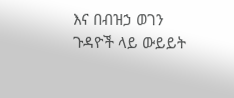እና በብዝኃ ወገን ጉዳዮች ላይ ውይይት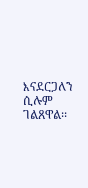እናደርጋለን ሲሉም ገልጸዋል፡፡